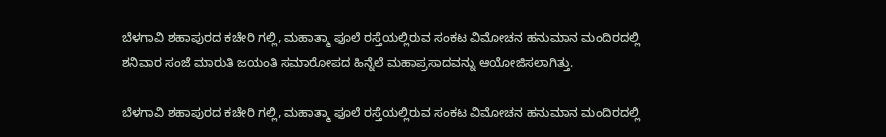ಬೆಳಗಾವಿ ಶಹಾಪುರದ ಕಚೇರಿ ಗಲ್ಲಿ, ಮಹಾತ್ಮಾ ಫೂಲೆ ರಸ್ತೆಯಲ್ಲಿರುವ ಸಂಕಟ ವಿಮೋಚನ ಹನುಮಾನ ಮಂದಿರದಲ್ಲಿ ಶನಿವಾರ ಸಂಜೆ ಮಾರುತಿ ಜಯಂತಿ ಸಮಾರೋಪದ ಹಿನ್ನೆಲೆ ಮಹಾಪ್ರಸಾದವನ್ನು ಆಯೋಜಿಸಲಾಗಿತ್ತು.

ಬೆಳಗಾವಿ ಶಹಾಪುರದ ಕಚೇರಿ ಗಲ್ಲಿ, ಮಹಾತ್ಮಾ ಫೂಲೆ ರಸ್ತೆಯಲ್ಲಿರುವ ಸಂಕಟ ವಿಮೋಚನ ಹನುಮಾನ ಮಂದಿರದಲ್ಲಿ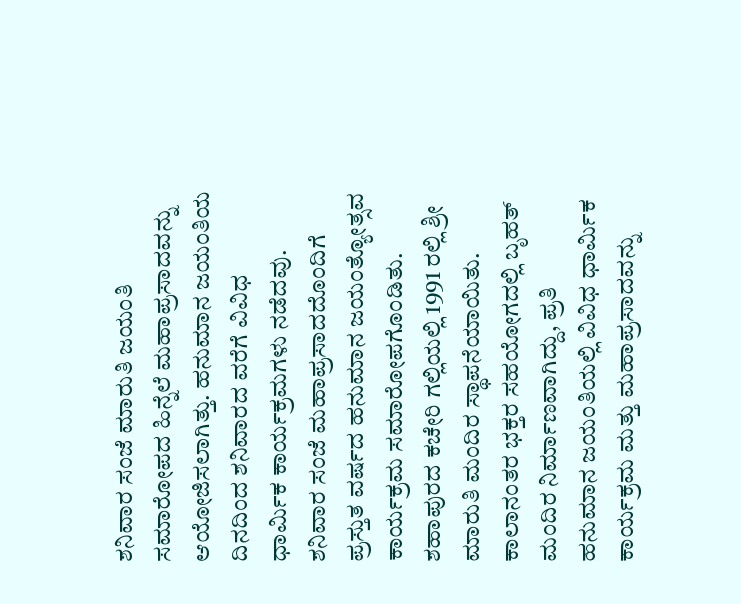ಶನಿವಾರ ಸಂಜೆ ಮಾರುತಿ ಜಯಂತಿ ಸಮಾರೋಪದ ಹಿನ್ನೆಲೆ ಮಹಾಪ್ರಸಾದವನ್ನು ಆಯೋಜಿಸಲಾಗಿತ್ತು. ಹನುಮಾನ ಜಯಂತಿಯ ದಿನದಿಂದ ಶನಿವಾರದ ವರೆಗೆ ವಿವಿಧ ಧಾರ್ಮಿಕ ಕಾರ್ಯಕ್ರಮಗಳು ನಡೆದವು. ಶನಿವಾರ ಸಂಜೆ ಮಹಾಪ್ರಸಾದದೊಂದಿಗೆ ಪ್ರಸ್ತುತ ವರ್ಷದ ಹನುಮಾನ ಜಯಂತ್ಯೋತ್ಸವ ಕಾರ್ಯಕ್ರಮ ಸಮಾರೋಪಗೊಂಡಿತು.
ಶಹಾಪುರದ ಕಚೇರಿ ಗಲ್ಲಿಯಲ್ಲಿ 1991 ರಲ್ಲಿ ಶ್ರೀ ಮಾರುತಿ ಮಂದಿರ ಸ್ಥಾಪನೆಯಾಯಿತು. ಕಾಲಾನಂತರ ಭಕ್ತರ ಸಹಯೋಗದಲ್ಲಿ ಬೃಹತ್ ಮಂದಿರ ನಿರ್ಮಾಣವಾಗಿದ್ದು, ಪ್ರತಿ ಹನುಮಾನ ಜಯಂತಿಯಲ್ಲಿ ವಿವಿಧ ಧಾರ್ಮಿಕ ಕಾರ್ಯಕ್ರಮ ಮತ್ತು ಮಹಾಪ್ರಸಾದವನ್ನು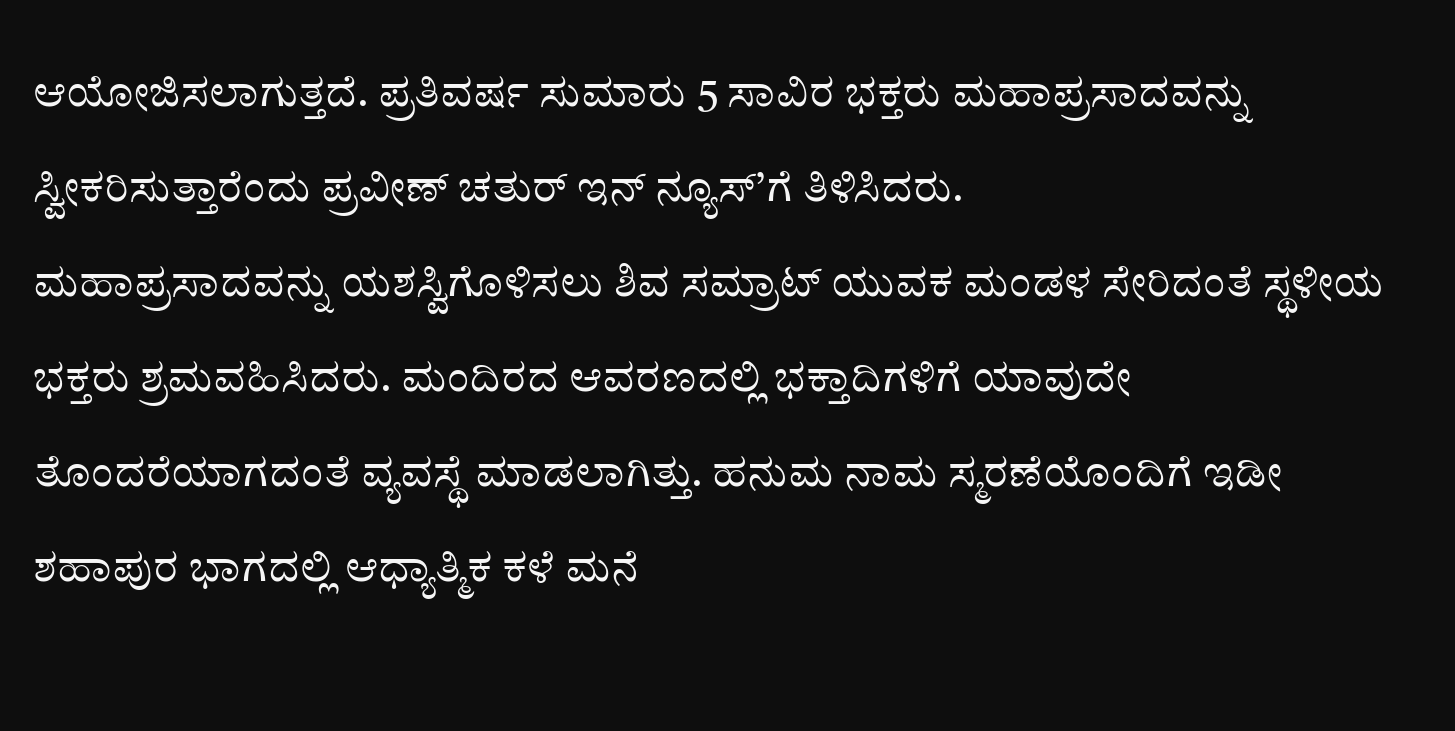ಆಯೋಜಿಸಲಾಗುತ್ತದೆ. ಪ್ರತಿವರ್ಷ ಸುಮಾರು 5 ಸಾವಿರ ಭಕ್ತರು ಮಹಾಪ್ರಸಾದವನ್ನು ಸ್ವೀಕರಿಸುತ್ತಾರೆಂದು ಪ್ರವೀಣ್ ಚತುರ್ ಇನ್ ನ್ಯೂಸ್’ಗೆ ತಿಳಿಸಿದರು.
ಮಹಾಪ್ರಸಾದವನ್ನು ಯಶಸ್ವಿಗೊಳಿಸಲು ಶಿವ ಸಮ್ರಾಟ್ ಯುವಕ ಮಂಡಳ ಸೇರಿದಂತೆ ಸ್ಥಳೀಯ ಭಕ್ತರು ಶ್ರಮವಹಿಸಿದರು. ಮಂದಿರದ ಆವರಣದಲ್ಲಿ ಭಕ್ತಾದಿಗಳಿಗೆ ಯಾವುದೇ ತೊಂದರೆಯಾಗದಂತೆ ವ್ಯವಸ್ಥೆ ಮಾಡಲಾಗಿತ್ತು. ಹನುಮ ನಾಮ ಸ್ಮರಣೆಯೊಂದಿಗೆ ಇಡೀ ಶಹಾಪುರ ಭಾಗದಲ್ಲಿ ಆಧ್ಯಾತ್ಮಿಕ ಕಳೆ ಮನೆ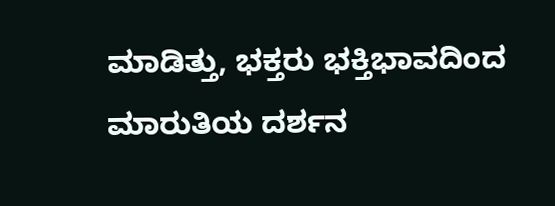ಮಾಡಿತ್ತು, ಭಕ್ತರು ಭಕ್ತಿಭಾವದಿಂದ ಮಾರುತಿಯ ದರ್ಶನ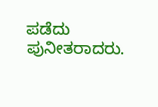ಪಡೆದು ಪುನೀತರಾದರು.